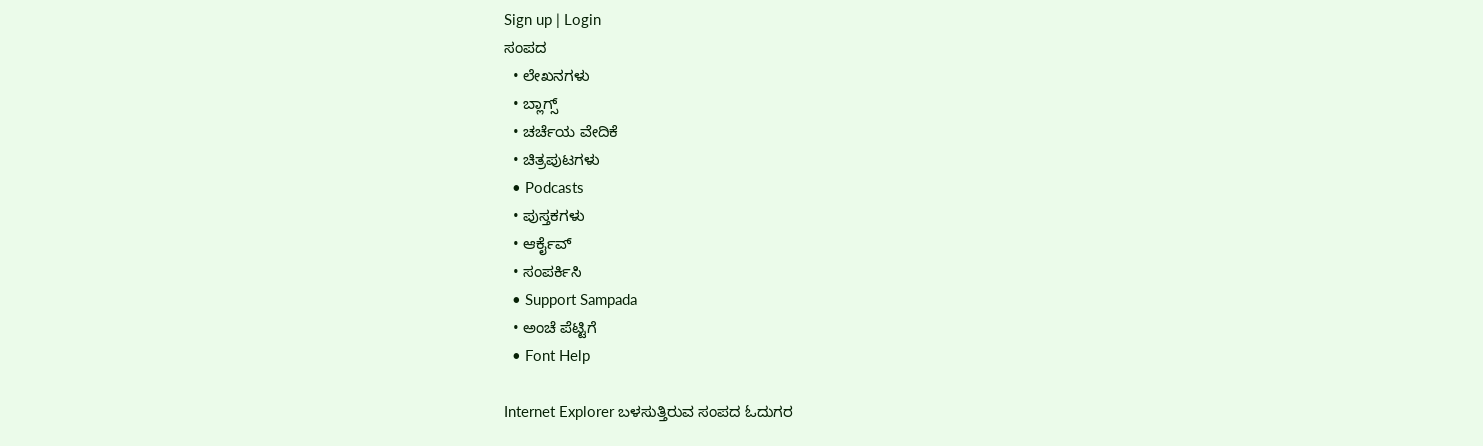Sign up | Login
ಸಂಪದ
  • ಲೇಖನಗಳು
  • ಬ್ಲಾಗ್ಸ್
  • ಚರ್ಚೆಯ ವೇದಿಕೆ
  • ಚಿತ್ರಪುಟಗಳು
  • Podcasts
  • ಪುಸ್ತಕಗಳು
  • ಆರ್ಕೈವ್
  • ಸಂಪರ್ಕಿಸಿ
  • Support Sampada
  • ಅಂಚೆ ಪೆಟ್ಟಿಗೆ
  • Font Help

Internet Explorer ಬಳಸುತ್ತಿರುವ ಸಂಪದ ಓದುಗರ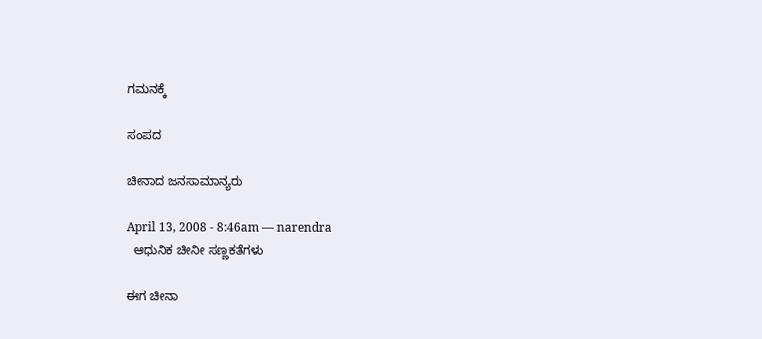ಗಮನಕ್ಕೆ

ಸಂಪದ

ಚೀನಾದ ಜನಸಾಮಾನ್ಯರು

April 13, 2008 - 8:46am — narendra
  ಆಧುನಿಕ ಚೀನೀ ಸಣ್ಣಕತೆಗಳು

ಈಗ ಚೀನಾ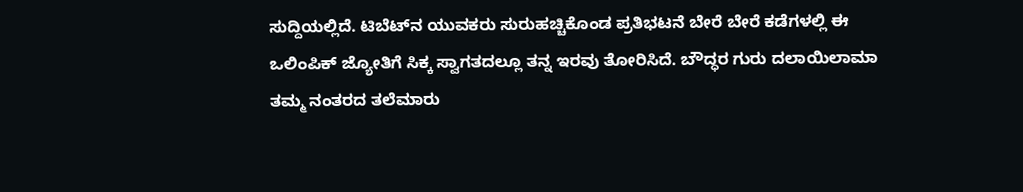ಸುದ್ದಿಯಲ್ಲಿದೆ. ಟಿಬೆಟ್‌ನ ಯುವಕರು ಸುರುಹಚ್ಚಿಕೊಂಡ ಪ್ರತಿಭಟನೆ ಬೇರೆ ಬೇರೆ ಕಡೆಗಳಲ್ಲಿ ಈ ಒಲಿಂಪಿಕ್ ಜ್ಯೋತಿಗೆ ಸಿಕ್ಕ ಸ್ವಾಗತದಲ್ಲೂ ತನ್ನ ಇರವು ತೋರಿಸಿದೆ. ಬೌದ್ಧರ ಗುರು ದಲಾಯಿಲಾಮಾ ತಮ್ಮ ನಂತರದ ತಲೆಮಾರು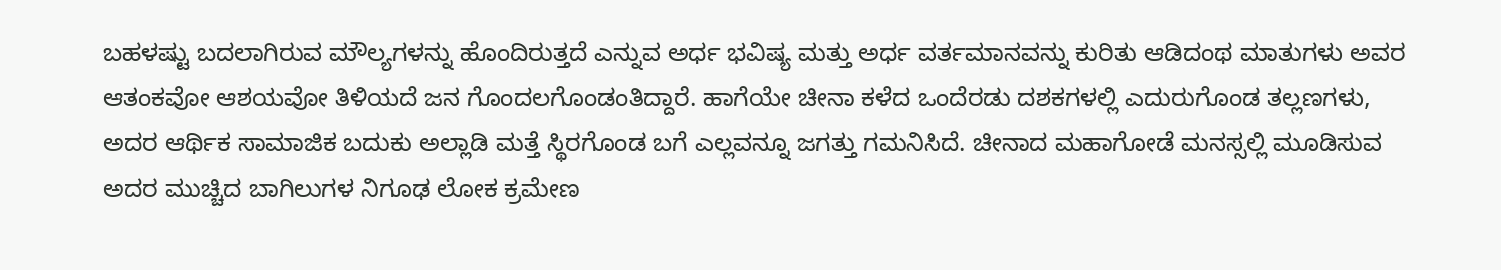ಬಹಳಷ್ಟು ಬದಲಾಗಿರುವ ಮೌಲ್ಯಗಳನ್ನು ಹೊಂದಿರುತ್ತದೆ ಎನ್ನುವ ಅರ್ಧ ಭವಿಷ್ಯ ಮತ್ತು ಅರ್ಧ ವರ್ತಮಾನವನ್ನು ಕುರಿತು ಆಡಿದಂಥ ಮಾತುಗಳು ಅವರ ಆತಂಕವೋ ಆಶಯವೋ ತಿಳಿಯದೆ ಜನ ಗೊಂದಲಗೊಂಡಂತಿದ್ದಾರೆ. ಹಾಗೆಯೇ ಚೀನಾ ಕಳೆದ ಒಂದೆರಡು ದಶಕಗಳಲ್ಲಿ ಎದುರುಗೊಂಡ ತಲ್ಲಣಗಳು, ಅದರ ಆರ್ಥಿಕ ಸಾಮಾಜಿಕ ಬದುಕು ಅಲ್ಲಾಡಿ ಮತ್ತೆ ಸ್ಥಿರಗೊಂಡ ಬಗೆ ಎಲ್ಲವನ್ನೂ ಜಗತ್ತು ಗಮನಿಸಿದೆ. ಚೀನಾದ ಮಹಾಗೋಡೆ ಮನಸ್ಸಲ್ಲಿ ಮೂಡಿಸುವ ಅದರ ಮುಚ್ಚಿದ ಬಾಗಿಲುಗಳ ನಿಗೂಢ ಲೋಕ ಕ್ರಮೇಣ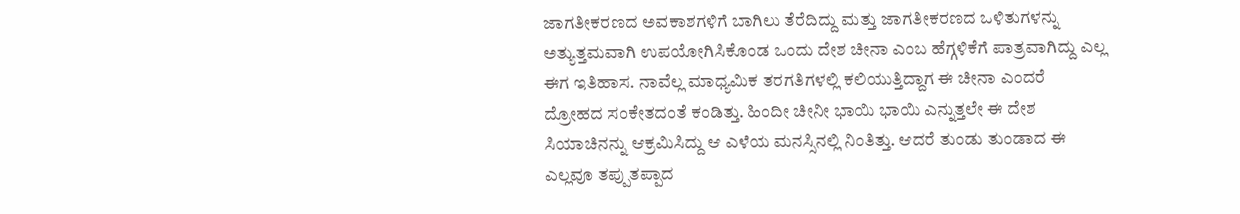ಜಾಗತೀಕರಣದ ಅವಕಾಶಗಳಿಗೆ ಬಾಗಿಲು ತೆರೆದಿದ್ದು ಮತ್ತು ಜಾಗತೀಕರಣದ ಒಳಿತುಗಳನ್ನು ಅತ್ಯುತ್ತಮವಾಗಿ ಉಪಯೋಗಿಸಿಕೊಂಡ ಒಂದು ದೇಶ ಚೀನಾ ಎಂಬ ಹೆಗ್ಗಳಿಕೆಗೆ ಪಾತ್ರವಾಗಿದ್ದು ಎಲ್ಲ ಈಗ ಇತಿಹಾಸ. ನಾವೆಲ್ಲ ಮಾಧ್ಯಮಿಕ ತರಗತಿಗಳಲ್ಲಿ ಕಲಿಯುತ್ತಿದ್ದಾಗ ಈ ಚೀನಾ ಎಂದರೆ ದ್ರೋಹದ ಸಂಕೇತದಂತೆ ಕಂಡಿತ್ತು. ಹಿಂದೀ ಚೀನೀ ಭಾಯಿ ಭಾಯಿ ಎನ್ನುತ್ತಲೇ ಈ ದೇಶ ಸಿಯಾಚಿನನ್ನು ಆಕ್ರಮಿಸಿದ್ದು ಆ ಎಳೆಯ ಮನಸ್ಸಿನಲ್ಲಿ ನಿಂತಿತ್ತು. ಆದರೆ ತುಂಡು ತುಂಡಾದ ಈ ಎಲ್ಲವೂ ತಪ್ಪುತಪ್ಪಾದ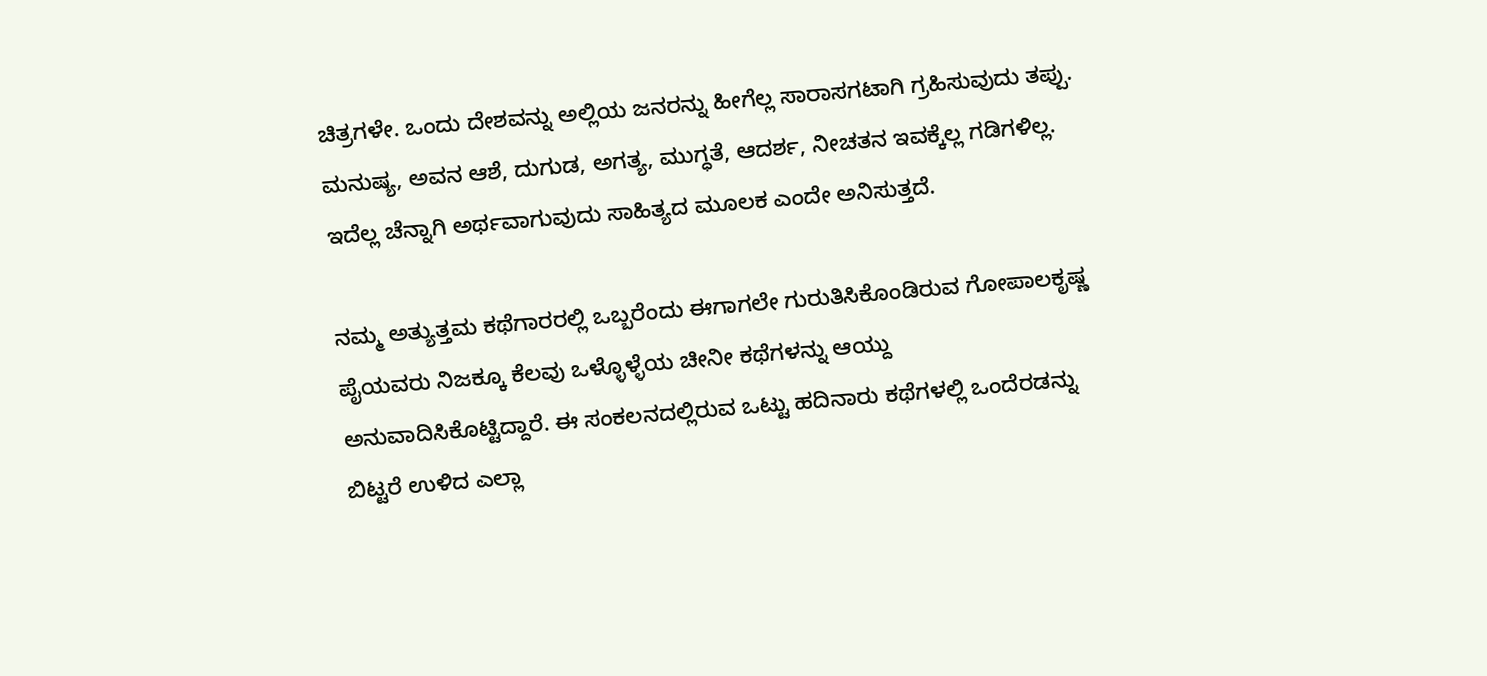ಚಿತ್ರಗಳೇ. ಒಂದು ದೇಶವನ್ನು ಅಲ್ಲಿಯ ಜನರನ್ನು ಹೀಗೆಲ್ಲ ಸಾರಾಸಗಟಾಗಿ ಗ್ರಹಿಸುವುದು ತಪ್ಪು. ಮನುಷ್ಯ, ಅವನ ಆಶೆ, ದುಗುಡ, ಅಗತ್ಯ, ಮುಗ್ಧತೆ, ಆದರ್ಶ, ನೀಚತನ ಇವಕ್ಕೆಲ್ಲ ಗಡಿಗಳಿಲ್ಲ. ಇದೆಲ್ಲ ಚೆನ್ನಾಗಿ ಅರ್ಥವಾಗುವುದು ಸಾಹಿತ್ಯದ ಮೂಲಕ ಎಂದೇ ಅನಿಸುತ್ತದೆ.

ನಮ್ಮ ಅತ್ಯುತ್ತಮ ಕಥೆಗಾರರಲ್ಲಿ ಒಬ್ಬರೆಂದು ಈಗಾಗಲೇ ಗುರುತಿಸಿಕೊಂಡಿರುವ ಗೋಪಾಲಕೃಷ್ಣ ಪೈಯವರು ನಿಜಕ್ಕೂ ಕೆಲವು ಒಳ್ಳೊಳ್ಳೆಯ ಚೀನೀ ಕಥೆಗಳನ್ನು ಆಯ್ದು ಅನುವಾದಿಸಿಕೊಟ್ಟಿದ್ದಾರೆ. ಈ ಸಂಕಲನದಲ್ಲಿರುವ ಒಟ್ಟು ಹದಿನಾರು ಕಥೆಗಳಲ್ಲಿ ಒಂದೆರಡನ್ನು ಬಿಟ್ಟರೆ ಉಳಿದ ಎಲ್ಲಾ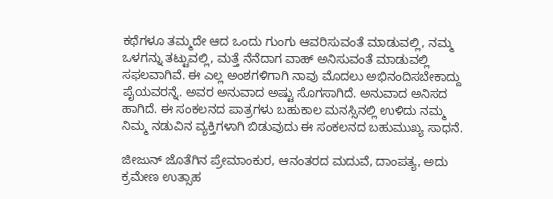ಕಥೆಗಳೂ ತಮ್ಮದೇ ಆದ ಒಂದು ಗುಂಗು ಆವರಿಸುವಂತೆ ಮಾಡುವಲ್ಲಿ, ನಮ್ಮ ಒಳಗನ್ನು ತಟ್ಟುವಲ್ಲಿ, ಮತ್ತೆ ನೆನೆದಾಗ ವಾಹ್ ಅನಿಸುವಂತೆ ಮಾಡುವಲ್ಲಿ ಸಫಲವಾಗಿವೆ. ಈ ಎಲ್ಲ ಅಂಶಗಳಿಗಾಗಿ ನಾವು ಮೊದಲು ಅಭಿನಂದಿಸಬೇಕಾದ್ದು ಪೈಯವರನ್ನೆ. ಅವರ ಅನುವಾದ ಅಷ್ಟು ಸೊಗಸಾಗಿದೆ. ಅನುವಾದ ಅನಿಸದ ಹಾಗಿದೆ. ಈ ಸಂಕಲನದ ಪಾತ್ರಗಳು ಬಹುಕಾಲ ಮನಸ್ಸಿನಲ್ಲಿ ಉಳಿದು ನಮ್ಮ ನಿಮ್ಮ ನಡುವಿನ ವ್ಯಕ್ತಿಗಳಾಗಿ ಬಿಡುವುದು ಈ ಸಂಕಲನದ ಬಹುಮುಖ್ಯ ಸಾಧನೆ.

ಜೀಜುನ್ ಜೊತೆಗಿನ ಪ್ರೇಮಾಂಕುರ, ಆನಂತರದ ಮದುವೆ, ದಾಂಪತ್ಯ, ಅದು ಕ್ರಮೇಣ ಉತ್ಸಾಹ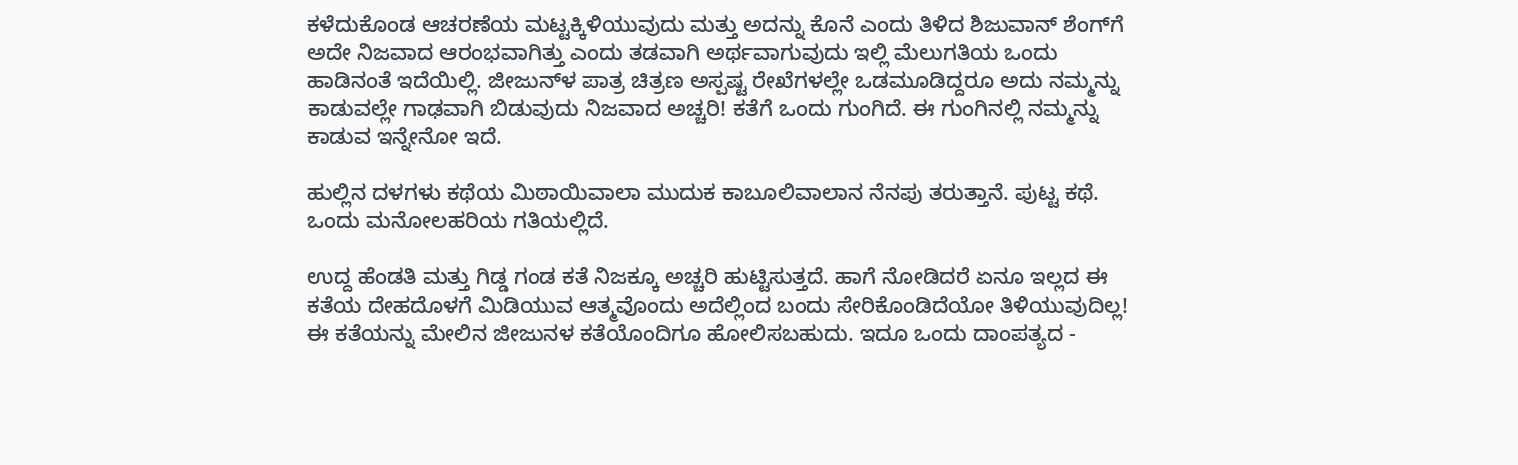ಕಳೆದುಕೊಂಡ ಆಚರಣೆಯ ಮಟ್ಟಕ್ಕಿಳಿಯುವುದು ಮತ್ತು ಅದನ್ನು ಕೊನೆ ಎಂದು ತಿಳಿದ ಶಿಜುವಾನ್ ಶೆಂಗ್‌ಗೆ ಅದೇ ನಿಜವಾದ ಆರಂಭವಾಗಿತ್ತು ಎಂದು ತಡವಾಗಿ ಅರ್ಥವಾಗುವುದು ಇಲ್ಲಿ ಮೆಲುಗತಿಯ ಒಂದು ಹಾಡಿನಂತೆ ಇದೆಯಿಲ್ಲಿ. ಜೀಜುನ್‌ಳ ಪಾತ್ರ ಚಿತ್ರಣ ಅಸ್ಪಷ್ಟ ರೇಖೆಗಳಲ್ಲೇ ಒಡಮೂಡಿದ್ದರೂ ಅದು ನಮ್ಮನ್ನು ಕಾಡುವಲ್ಲೇ ಗಾಢವಾಗಿ ಬಿಡುವುದು ನಿಜವಾದ ಅಚ್ಚರಿ! ಕತೆಗೆ ಒಂದು ಗುಂಗಿದೆ. ಈ ಗುಂಗಿನಲ್ಲಿ ನಮ್ಮನ್ನು ಕಾಡುವ ಇನ್ನೇನೋ ಇದೆ.

ಹುಲ್ಲಿನ ದಳಗಳು ಕಥೆಯ ಮಿಠಾಯಿವಾಲಾ ಮುದುಕ ಕಾಬೂಲಿವಾಲಾನ ನೆನಪು ತರುತ್ತಾನೆ. ಪುಟ್ಟ ಕಥೆ. ಒಂದು ಮನೋಲಹರಿಯ ಗತಿಯಲ್ಲಿದೆ.

ಉದ್ದ ಹೆಂಡತಿ ಮತ್ತು ಗಿಡ್ಡ ಗಂಡ ಕತೆ ನಿಜಕ್ಕೂ ಅಚ್ಚರಿ ಹುಟ್ಟಿಸುತ್ತದೆ. ಹಾಗೆ ನೋಡಿದರೆ ಏನೂ ಇಲ್ಲದ ಈ ಕತೆಯ ದೇಹದೊಳಗೆ ಮಿಡಿಯುವ ಆತ್ಮವೊಂದು ಅದೆಲ್ಲಿಂದ ಬಂದು ಸೇರಿಕೊಂಡಿದೆಯೋ ತಿಳಿಯುವುದಿಲ್ಲ! ಈ ಕತೆಯನ್ನು ಮೇಲಿನ ಜೀಜುನಳ ಕತೆಯೊಂದಿಗೂ ಹೋಲಿಸಬಹುದು. ಇದೂ ಒಂದು ದಾಂಪತ್ಯದ -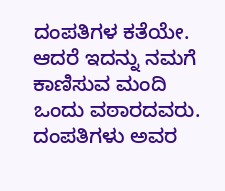ದಂಪತಿಗಳ ಕತೆಯೇ. ಆದರೆ ಇದನ್ನು ನಮಗೆ ಕಾಣಿಸುವ ಮಂದಿ ಒಂದು ವಠಾರದವರು. ದಂಪತಿಗಳು ಅವರ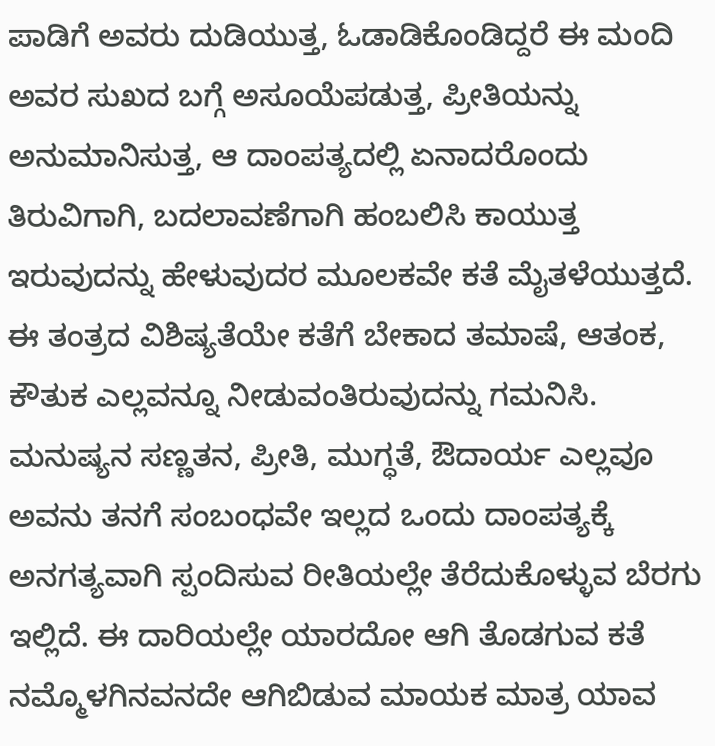ಪಾಡಿಗೆ ಅವರು ದುಡಿಯುತ್ತ, ಓಡಾಡಿಕೊಂಡಿದ್ದರೆ ಈ ಮಂದಿ ಅವರ ಸುಖದ ಬಗ್ಗೆ ಅಸೂಯೆಪಡುತ್ತ, ಪ್ರೀತಿಯನ್ನು ಅನುಮಾನಿಸುತ್ತ, ಆ ದಾಂಪತ್ಯದಲ್ಲಿ ಏನಾದರೊಂದು ತಿರುವಿಗಾಗಿ, ಬದಲಾವಣೆಗಾಗಿ ಹಂಬಲಿಸಿ ಕಾಯುತ್ತ ಇರುವುದನ್ನು ಹೇಳುವುದರ ಮೂಲಕವೇ ಕತೆ ಮೈತಳೆಯುತ್ತದೆ. ಈ ತಂತ್ರದ ವಿಶಿಷ್ಯತೆಯೇ ಕತೆಗೆ ಬೇಕಾದ ತಮಾಷೆ, ಆತಂಕ, ಕೌತುಕ ಎಲ್ಲವನ್ನೂ ನೀಡುವಂತಿರುವುದನ್ನು ಗಮನಿಸಿ. ಮನುಷ್ಯನ ಸಣ್ಣತನ, ಪ್ರೀತಿ, ಮುಗ್ಧತೆ, ಔದಾರ್ಯ ಎಲ್ಲವೂ ಅವನು ತನಗೆ ಸಂಬಂಧವೇ ಇಲ್ಲದ ಒಂದು ದಾಂಪತ್ಯಕ್ಕೆ ಅನಗತ್ಯವಾಗಿ ಸ್ಪಂದಿಸುವ ರೀತಿಯಲ್ಲೇ ತೆರೆದುಕೊಳ್ಳುವ ಬೆರಗು ಇಲ್ಲಿದೆ. ಈ ದಾರಿಯಲ್ಲೇ ಯಾರದೋ ಆಗಿ ತೊಡಗುವ ಕತೆ ನಮ್ಮೊಳಗಿನವನದೇ ಆಗಿಬಿಡುವ ಮಾಯಕ ಮಾತ್ರ ಯಾವ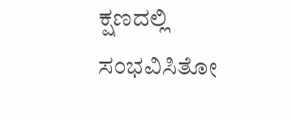ಕ್ಷಣದಲ್ಲಿ ಸಂಭವಿಸಿತೋ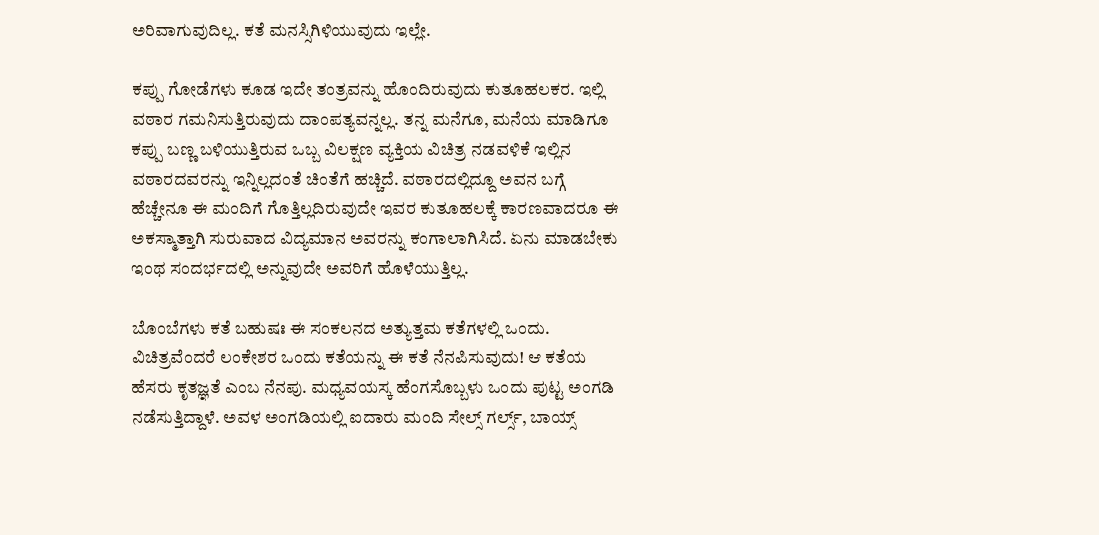ಅರಿವಾಗುವುದಿಲ್ಲ. ಕತೆ ಮನಸ್ಸಿಗಿಳಿಯುವುದು ಇಲ್ಲೇ.

ಕಪ್ಪು ಗೋಡೆಗಳು ಕೂಡ ಇದೇ ತಂತ್ರವನ್ನು ಹೊಂದಿರುವುದು ಕುತೂಹಲಕರ. ಇಲ್ಲಿ ವಠಾರ ಗಮನಿಸುತ್ತಿರುವುದು ದಾಂಪತ್ಯವನ್ನಲ್ಲ. ತನ್ನ ಮನೆಗೂ, ಮನೆಯ ಮಾಡಿಗೂ ಕಪ್ಪು ಬಣ್ಣ ಬಳಿಯುತ್ತಿರುವ ಒಬ್ಬ ವಿಲಕ್ಷಣ ವ್ಯಕ್ತಿಯ ವಿಚಿತ್ರ ನಡವಳಿಕೆ ಇಲ್ಲಿನ ವಠಾರದವರನ್ನು ಇನ್ನಿಲ್ಲದಂತೆ ಚಿಂತೆಗೆ ಹಚ್ಚಿದೆ. ವಠಾರದಲ್ಲಿದ್ದೂ ಅವನ ಬಗ್ಗೆ ಹೆಚ್ಚೇನೂ ಈ ಮಂದಿಗೆ ಗೊತ್ತಿಲ್ಲದಿರುವುದೇ ಇವರ ಕುತೂಹಲಕ್ಕೆ ಕಾರಣವಾದರೂ ಈ ಅಕಸ್ಮಾತ್ತಾಗಿ ಸುರುವಾದ ವಿದ್ಯಮಾನ ಅವರನ್ನು ಕಂಗಾಲಾಗಿಸಿದೆ. ಏನು ಮಾಡಬೇಕು ಇಂಥ ಸಂದರ್ಭದಲ್ಲಿ ಅನ್ನುವುದೇ ಅವರಿಗೆ ಹೊಳೆಯುತ್ತಿಲ್ಲ.

ಬೊಂಬೆಗಳು ಕತೆ ಬಹುಷಃ ಈ ಸಂಕಲನದ ಅತ್ಯುತ್ತಮ ಕತೆಗಳಲ್ಲಿ ಒಂದು. ವಿಚಿತ್ರವೆಂದರೆ ಲಂಕೇಶರ ಒಂದು ಕತೆಯನ್ನು ಈ ಕತೆ ನೆನಪಿಸುವುದು! ಆ ಕತೆಯ ಹೆಸರು ಕೃತಜ್ಞತೆ ಎಂಬ ನೆನಪು. ಮಧ್ಯವಯಸ್ಕ ಹೆಂಗಸೊಬ್ಬಳು ಒಂದು ಪುಟ್ಟ ಅಂಗಡಿ ನಡೆಸುತ್ತಿದ್ದಾಳೆ. ಅವಳ ಅಂಗಡಿಯಲ್ಲಿ ಐದಾರು ಮಂದಿ ಸೇಲ್ಸ್ ಗರ್ಲ್ಸ್, ಬಾಯ್ಸ್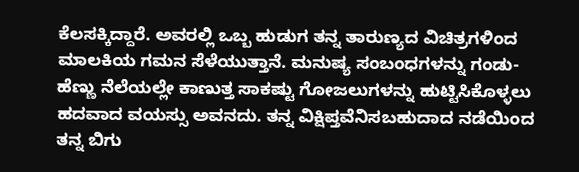ಕೆಲಸಕ್ಕಿದ್ದಾರೆ. ಅವರಲ್ಲಿ ಒಬ್ಬ ಹುಡುಗ ತನ್ನ ತಾರುಣ್ಯದ ವಿಚಿತ್ರಗಳಿಂದ ಮಾಲಕಿಯ ಗಮನ ಸೆಳೆಯುತ್ತಾನೆ. ಮನುಷ್ಯ ಸಂಬಂಧಗಳನ್ನು ಗಂಡು-ಹೆಣ್ಣು ನೆಲೆಯಲ್ಲೇ ಕಾಣುತ್ತ ಸಾಕಷ್ಟು ಗೋಜಲುಗಳನ್ನು ಹುಟ್ಟಿಸಿಕೊಳ್ಳಲು ಹದವಾದ ವಯಸ್ಸು ಅವನದು. ತನ್ನ ವಿಕ್ಷಿಪ್ತವೆನಿಸಬಹುದಾದ ನಡೆಯಿಂದ ತನ್ನ ಬಿಗು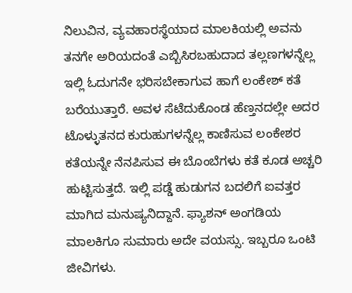ನಿಲುವಿನ, ವ್ಯವಹಾರಸ್ಥೆಯಾದ ಮಾಲಕಿಯಲ್ಲಿ ಅವನು ತನಗೇ ಅರಿಯದಂತೆ ಎಬ್ಬಿಸಿರಬಹುದಾದ ತಲ್ಲಣಗಳನ್ನೆಲ್ಲ ಇಲ್ಲಿ ಓದುಗನೇ ಭರಿಸಬೇಕಾಗುವ ಹಾಗೆ ಲಂಕೇಶ್ ಕತೆ ಬರೆಯುತ್ತಾರೆ. ಅವಳ ಸೆಟೆದುಕೊಂಡ ಹೆಣ್ತನದಲ್ಲೇ ಅದರ ಟೊಳ್ಳುತನದ ಕುರುಹುಗಳನ್ನೆಲ್ಲ ಕಾಣಿಸುವ ಲಂಕೇಶರ ಕತೆಯನ್ನೇ ನೆನಪಿಸುವ ಈ ಬೊಂಬೆಗಳು ಕತೆ ಕೂಡ ಅಚ್ಚರಿ ಹುಟ್ಟಿಸುತ್ತದೆ. ಇಲ್ಲಿ ಪಡ್ಡೆ ಹುಡುಗನ ಬದಲಿಗೆ ಐವತ್ತರ ಮಾಗಿದ ಮನುಷ್ಯನಿದ್ದಾನೆ. ಫ್ಯಾಶನ್ ಅಂಗಡಿಯ ಮಾಲಕಿಗೂ ಸುಮಾರು ಅದೇ ವಯಸ್ಸು. ಇಬ್ಬರೂ ಒಂಟಿ ಜೀವಿಗಳು.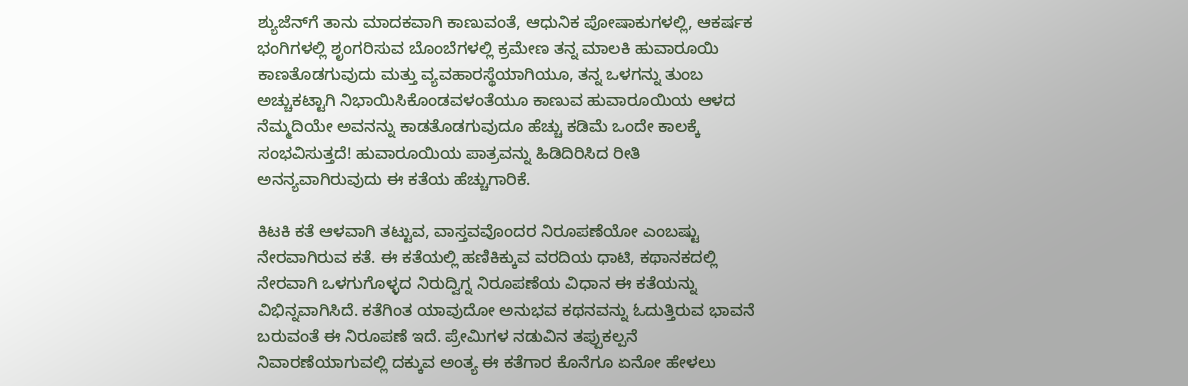ಶ್ಯುಜೆನ್‌ಗೆ ತಾನು ಮಾದಕವಾಗಿ ಕಾಣುವಂತೆ, ಆಧುನಿಕ ಪೋಷಾಕುಗಳಲ್ಲಿ, ಆಕರ್ಷಕ ಭಂಗಿಗಳಲ್ಲಿ ಶೃಂಗರಿಸುವ ಬೊಂಬೆಗಳಲ್ಲಿ ಕ್ರಮೇಣ ತನ್ನ ಮಾಲಕಿ ಹುವಾರೂಯಿ ಕಾಣತೊಡಗುವುದು ಮತ್ತು ವ್ಯವಹಾರಸ್ಥೆಯಾಗಿಯೂ, ತನ್ನ ಒಳಗನ್ನು ತುಂಬ ಅಚ್ಚುಕಟ್ಟಾಗಿ ನಿಭಾಯಿಸಿಕೊಂಡವಳಂತೆಯೂ ಕಾಣುವ ಹುವಾರೂಯಿಯ ಆಳದ ನೆಮ್ಮದಿಯೇ ಅವನನ್ನು ಕಾಡತೊಡಗುವುದೂ ಹೆಚ್ಚು ಕಡಿಮೆ ಒಂದೇ ಕಾಲಕ್ಕೆ ಸಂಭವಿಸುತ್ತದೆ! ಹುವಾರೂಯಿಯ ಪಾತ್ರವನ್ನು ಹಿಡಿದಿರಿಸಿದ ರೀತಿ ಅನನ್ಯವಾಗಿರುವುದು ಈ ಕತೆಯ ಹೆಚ್ಚುಗಾರಿಕೆ.

ಕಿಟಕಿ ಕತೆ ಆಳವಾಗಿ ತಟ್ಟುವ, ವಾಸ್ತವವೊಂದರ ನಿರೂಪಣೆಯೋ ಎಂಬಷ್ಟು ನೇರವಾಗಿರುವ ಕತೆ. ಈ ಕತೆಯಲ್ಲಿ ಹಣಿಕಿಕ್ಕುವ ವರದಿಯ ಧಾಟಿ, ಕಥಾನಕದಲ್ಲಿ ನೇರವಾಗಿ ಒಳಗುಗೊಳ್ಳದ ನಿರುದ್ವಿಗ್ನ ನಿರೂಪಣೆಯ ವಿಧಾನ ಈ ಕತೆಯನ್ನು ವಿಭಿನ್ನವಾಗಿಸಿದೆ. ಕತೆಗಿಂತ ಯಾವುದೋ ಅನುಭವ ಕಥನವನ್ನು ಓದುತ್ತಿರುವ ಭಾವನೆ ಬರುವಂತೆ ಈ ನಿರೂಪಣೆ ಇದೆ. ಪ್ರೇಮಿಗಳ ನಡುವಿನ ತಪ್ಪುಕಲ್ಪನೆ ನಿವಾರಣೆಯಾಗುವಲ್ಲಿ ದಕ್ಕುವ ಅಂತ್ಯ ಈ ಕತೆಗಾರ ಕೊನೆಗೂ ಏನೋ ಹೇಳಲು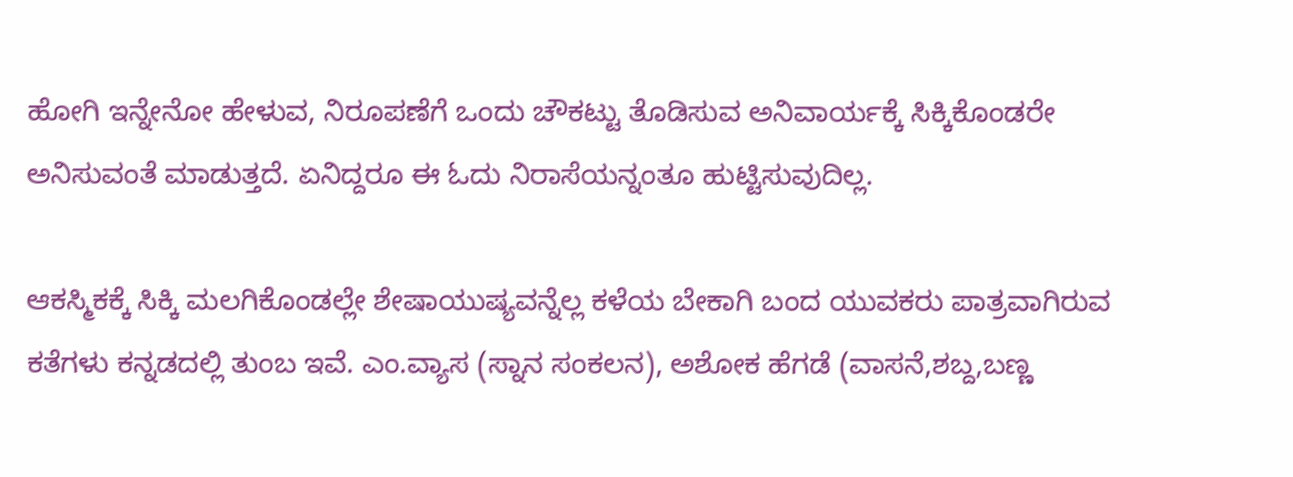ಹೋಗಿ ಇನ್ನೇನೋ ಹೇಳುವ, ನಿರೂಪಣೆಗೆ ಒಂದು ಚೌಕಟ್ಟು ತೊಡಿಸುವ ಅನಿವಾರ್ಯಕ್ಕೆ ಸಿಕ್ಕಿಕೊಂಡರೇ ಅನಿಸುವಂತೆ ಮಾಡುತ್ತದೆ. ಏನಿದ್ದರೂ ಈ ಓದು ನಿರಾಸೆಯನ್ನಂತೂ ಹುಟ್ಟಿಸುವುದಿಲ್ಲ.

ಆಕಸ್ಮಿಕಕ್ಕೆ ಸಿಕ್ಕಿ ಮಲಗಿಕೊಂಡಲ್ಲೇ ಶೇಷಾಯುಷ್ಯವನ್ನೆಲ್ಲ ಕಳೆಯ ಬೇಕಾಗಿ ಬಂದ ಯುವಕರು ಪಾತ್ರವಾಗಿರುವ ಕತೆಗಳು ಕನ್ನಡದಲ್ಲಿ ತುಂಬ ಇವೆ. ಎಂ.ವ್ಯಾಸ (ಸ್ನಾನ ಸಂಕಲನ), ಅಶೋಕ ಹೆಗಡೆ (ವಾಸನೆ,ಶಬ್ದ,ಬಣ್ಣ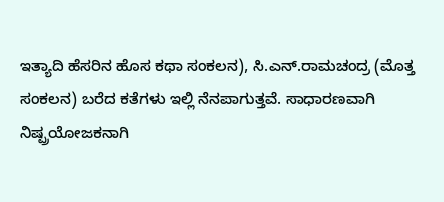ಇತ್ಯಾದಿ ಹೆಸರಿನ ಹೊಸ ಕಥಾ ಸಂಕಲನ), ಸಿ.ಎನ್.ರಾಮಚಂದ್ರ (ಮೊತ್ತ ಸಂಕಲನ) ಬರೆದ ಕತೆಗಳು ಇಲ್ಲಿ ನೆನಪಾಗುತ್ತವೆ. ಸಾಧಾರಣವಾಗಿ ನಿಷ್ಪ್ರಯೋಜಕನಾಗಿ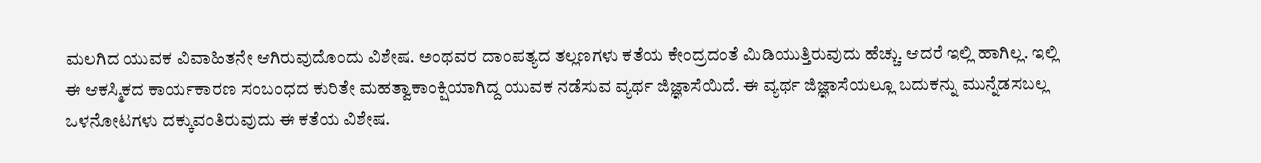ಮಲಗಿದ ಯುವಕ ವಿವಾಹಿತನೇ ಆಗಿರುವುದೊಂದು ವಿಶೇಷ. ಅಂಥವರ ದಾಂಪತ್ಯದ ತಲ್ಲಣಗಳು ಕತೆಯ ಕೇಂದ್ರದಂತೆ ಮಿಡಿಯುತ್ತಿರುವುದು ಹೆಚ್ಚು. ಆದರೆ ಇಲ್ಲಿ ಹಾಗಿಲ್ಲ. ಇಲ್ಲಿ ಈ ಆಕಸ್ಮಿಕದ ಕಾರ್ಯಕಾರಣ ಸಂಬಂಧದ ಕುರಿತೇ ಮಹತ್ವಾಕಾಂಕ್ಷಿಯಾಗಿದ್ದ ಯುವಕ ನಡೆಸುವ ವ್ಯರ್ಥ ಜಿಜ್ಞಾಸೆಯಿದೆ. ಈ ವ್ಯರ್ಥ ಜಿಜ್ಞಾಸೆಯಲ್ಲೂ ಬದುಕನ್ನು ಮುನ್ನೆಡಸಬಲ್ಲ ಒಳನೋಟಗಳು ದಕ್ಕುವಂತಿರುವುದು ಈ ಕತೆಯ ವಿಶೇಷ.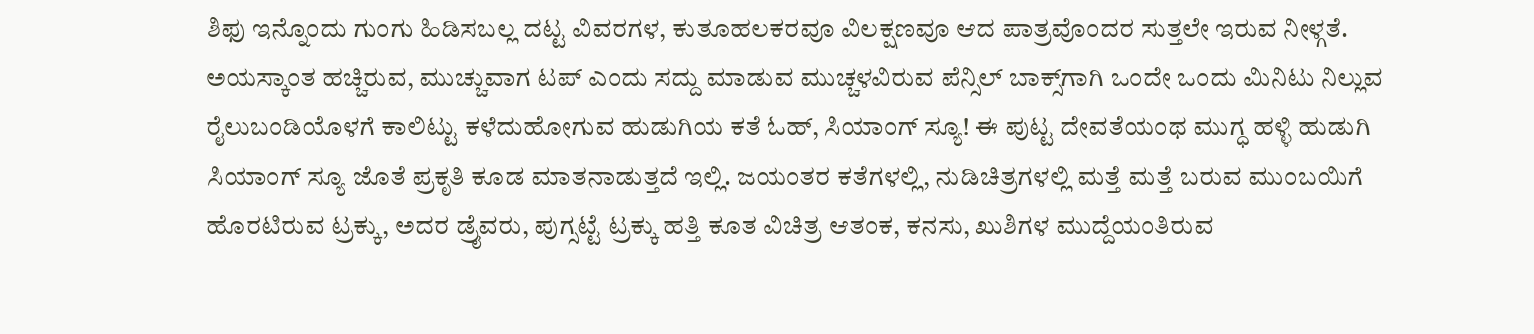ಶಿಫು ಇನ್ನೊಂದು ಗುಂಗು ಹಿಡಿಸಬಲ್ಲ ದಟ್ಟ ವಿವರಗಳ, ಕುತೂಹಲಕರವೂ ವಿಲಕ್ಷಣವೂ ಆದ ಪಾತ್ರವೊಂದರ ಸುತ್ತಲೇ ಇರುವ ನೀಳ್ಗತೆ. ಅಯಸ್ಕಾಂತ ಹಚ್ಚಿರುವ, ಮುಚ್ಚುವಾಗ ಟಪ್ ಎಂದು ಸದ್ದು ಮಾಡುವ ಮುಚ್ಚಳವಿರುವ ಪೆನ್ಸಿಲ್ ಬಾಕ್ಸ್‌ಗಾಗಿ ಒಂದೇ ಒಂದು ಮಿನಿಟು ನಿಲ್ಲುವ ರೈಲುಬಂಡಿಯೊಳಗೆ ಕಾಲಿಟ್ಟು ಕಳೆದುಹೋಗುವ ಹುಡುಗಿಯ ಕತೆ ಓಹ್, ಸಿಯಾಂಗ್ ಸ್ಯೂ! ಈ ಪುಟ್ಟ ದೇವತೆಯಂಥ ಮುಗ್ಧ ಹಳ್ಳಿ ಹುಡುಗಿ ಸಿಯಾಂಗ್ ಸ್ಯೂ ಜೊತೆ ಪ್ರಕೃತಿ ಕೂಡ ಮಾತನಾಡುತ್ತದೆ ಇಲ್ಲಿ. ಜಯಂತರ ಕತೆಗಳಲ್ಲಿ, ನುಡಿಚಿತ್ರಗಳಲ್ಲಿ ಮತ್ತೆ ಮತ್ತೆ ಬರುವ ಮುಂಬಯಿಗೆ ಹೊರಟಿರುವ ಟ್ರಕ್ಕು, ಅದರ ಡ್ರೈವರು, ಪುಗ್ಸಟ್ಟೆ ಟ್ರಕ್ಕು ಹತ್ತಿ ಕೂತ ವಿಚಿತ್ರ ಆತಂಕ, ಕನಸು, ಖುಶಿಗಳ ಮುದ್ದೆಯಂತಿರುವ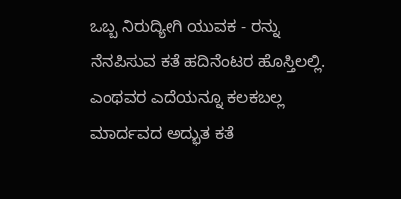ಒಬ್ಬ ನಿರುದ್ಯೀಗಿ ಯುವಕ - ರನ್ನು ನೆನಪಿಸುವ ಕತೆ ಹದಿನೆಂಟರ ಹೊಸ್ತಿಲಲ್ಲಿ. ಎಂಥವರ ಎದೆಯನ್ನೂ ಕಲಕಬಲ್ಲ ಮಾರ್ದವದ ಅದ್ಭುತ ಕತೆ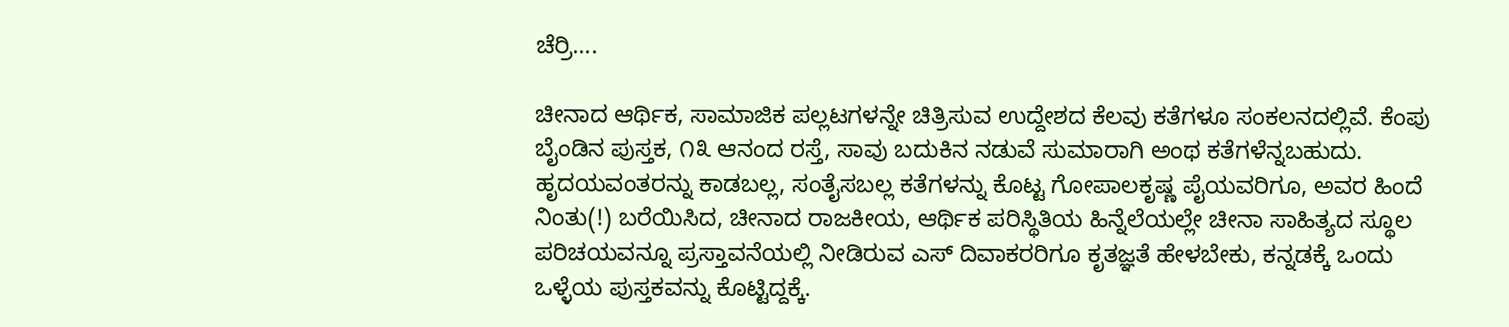ಚೆರ್ರಿ....

ಚೀನಾದ ಆರ್ಥಿಕ, ಸಾಮಾಜಿಕ ಪಲ್ಲಟಗಳನ್ನೇ ಚಿತ್ರಿಸುವ ಉದ್ದೇಶದ ಕೆಲವು ಕತೆಗಳೂ ಸಂಕಲನದಲ್ಲಿವೆ. ಕೆಂಪು ಬೈಂಡಿನ ಪುಸ್ತಕ, ೧೩ ಆನಂದ ರಸ್ತೆ, ಸಾವು ಬದುಕಿನ ನಡುವೆ ಸುಮಾರಾಗಿ ಅಂಥ ಕತೆಗಳೆನ್ನಬಹುದು. ಹೃದಯವಂತರನ್ನು ಕಾಡಬಲ್ಲ, ಸಂತೈಸಬಲ್ಲ ಕತೆಗಳನ್ನು ಕೊಟ್ಟ ಗೋಪಾಲಕೃಷ್ಣ ಪೈಯವರಿಗೂ, ಅವರ ಹಿಂದೆ ನಿಂತು(!) ಬರೆಯಿಸಿದ, ಚೀನಾದ ರಾಜಕೀಯ, ಆರ್ಥಿಕ ಪರಿಸ್ಥಿತಿಯ ಹಿನ್ನೆಲೆಯಲ್ಲೇ ಚೀನಾ ಸಾಹಿತ್ಯದ ಸ್ಥೂಲ ಪರಿಚಯವನ್ನೂ ಪ್ರಸ್ತಾವನೆಯಲ್ಲಿ ನೀಡಿರುವ ಎಸ್ ದಿವಾಕರರಿಗೂ ಕೃತಜ್ಞತೆ ಹೇಳಬೇಕು, ಕನ್ನಡಕ್ಕೆ ಒಂದು ಒಳ್ಳೆಯ ಪುಸ್ತಕವನ್ನು ಕೊಟ್ಟಿದ್ದಕ್ಕೆ.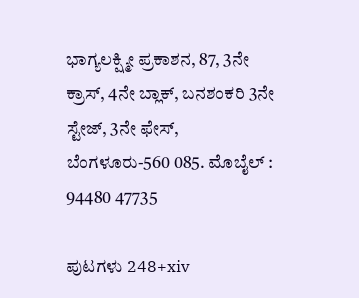ಭಾಗ್ಯಲಕ್ಷ್ಮೀ ಪ್ರಕಾಶನ, 87, 3ನೇ ಕ್ರಾಸ್, 4ನೇ ಬ್ಲಾಕ್, ಬನಶಂಕರಿ 3ನೇ ಸ್ಟೇಜ್, 3ನೇ ಫೇಸ್, ಬೆಂಗಳೂರು-560 085. ಮೊಬೈಲ್ : 94480 47735

ಪುಟಗಳು 248+xiv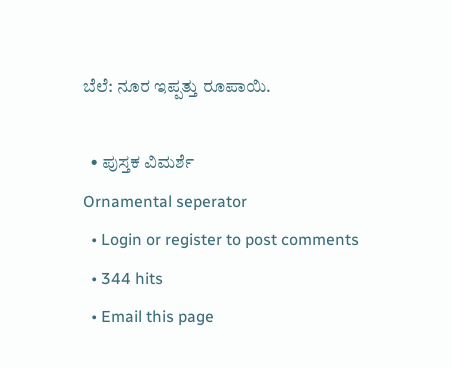ಬೆಲೆ: ನೂರ ಇಪ್ಪತ್ತು ರೂಪಾಯಿ.

  • ಪುಸ್ತಕ ವಿಮರ್ಶೆ
Ornamental seperator
  • Login or register to post comments
  • 344 hits
  • Email this page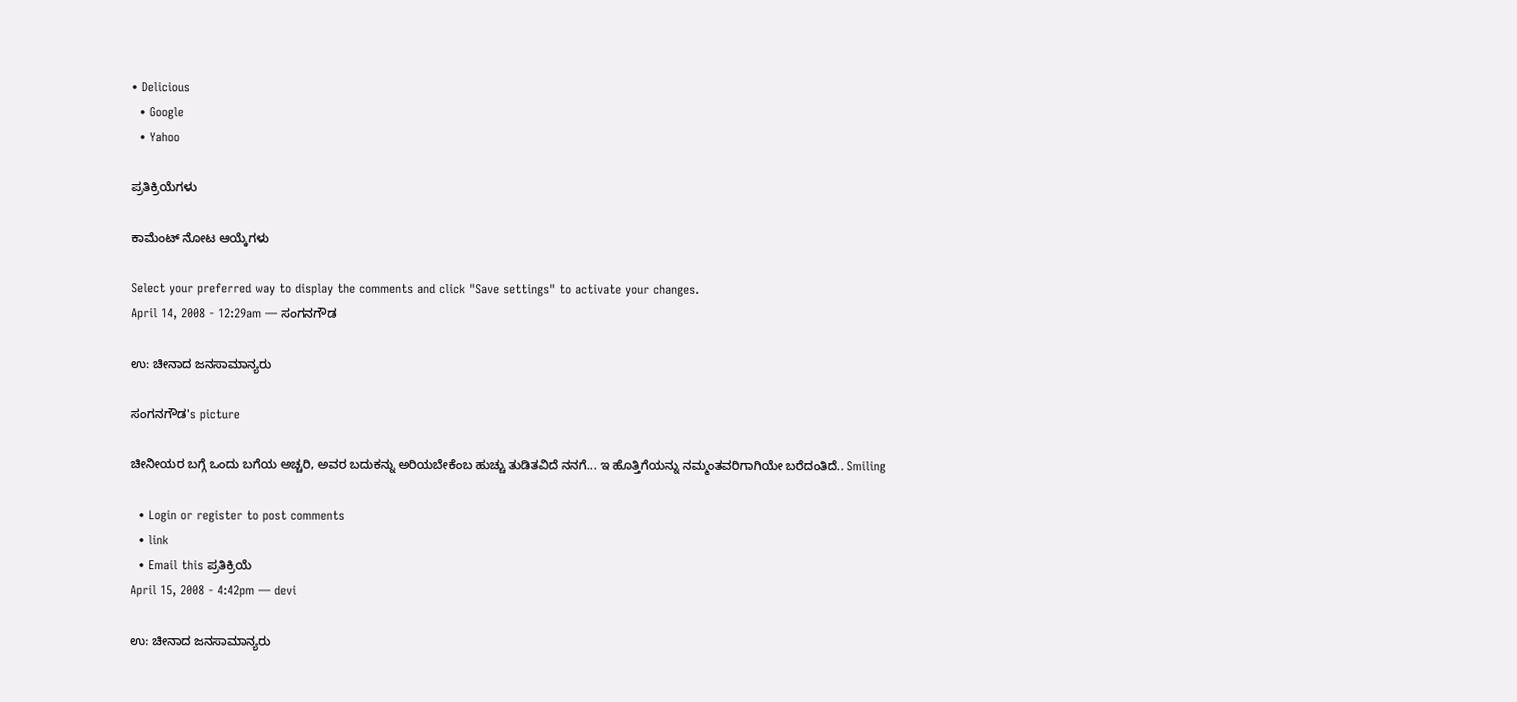• Delicious
  • Google
  • Yahoo

ಪ್ರತಿಕ್ರಿಯೆಗಳು

ಕಾಮೆಂಟ್ ನೋಟ ಆಯ್ಕೆಗಳು

Select your preferred way to display the comments and click "Save settings" to activate your changes.
April 14, 2008 - 12:29am — ಸಂಗನಗೌಡ

ಉ: ಚೀನಾದ ಜನಸಾಮಾನ್ಯರು

ಸಂಗನಗೌಡ's picture

ಚೀನೀಯರ ಬಗ್ಗೆ ಒಂದು ಬಗೆಯ ಅಚ್ಚರಿ, ಅವರ ಬದುಕನ್ನು ಅರಿಯಬೇಕೆಂಬ ಹುಚ್ಚು ತುಡಿತವಿದೆ ನನಗೆ... ಇ ಹೊತ್ತಿಗೆಯನ್ನು ನಮ್ಮಂತವರಿಗಾಗಿಯೇ ಬರೆದಂತಿದೆ.. Smiling

  • Login or register to post comments
  • link
  • Email this ಪ್ರತಿಕ್ರಿಯೆ
April 15, 2008 - 4:42pm — devi

ಉ: ಚೀನಾದ ಜನಸಾಮಾನ್ಯರು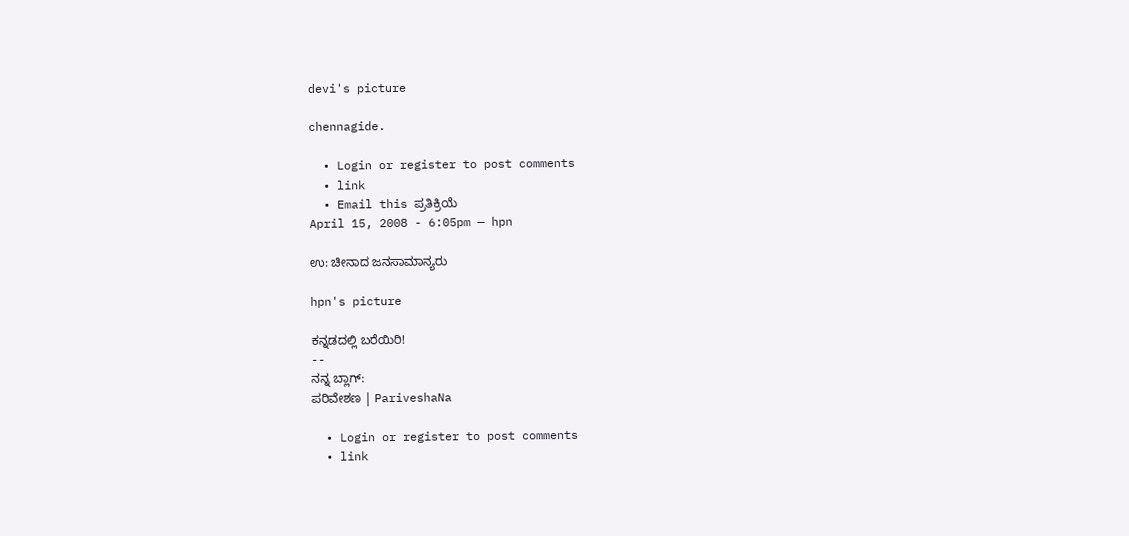devi's picture

chennagide.

  • Login or register to post comments
  • link
  • Email this ಪ್ರತಿಕ್ರಿಯೆ
April 15, 2008 - 6:05pm — hpn

ಉ: ಚೀನಾದ ಜನಸಾಮಾನ್ಯರು

hpn's picture

ಕನ್ನಡದಲ್ಲಿ ಬರೆಯಿರಿ!
--
ನನ್ನ ಬ್ಲಾಗ್:
ಪರಿವೇಶಣ | PariveshaNa

  • Login or register to post comments
  • link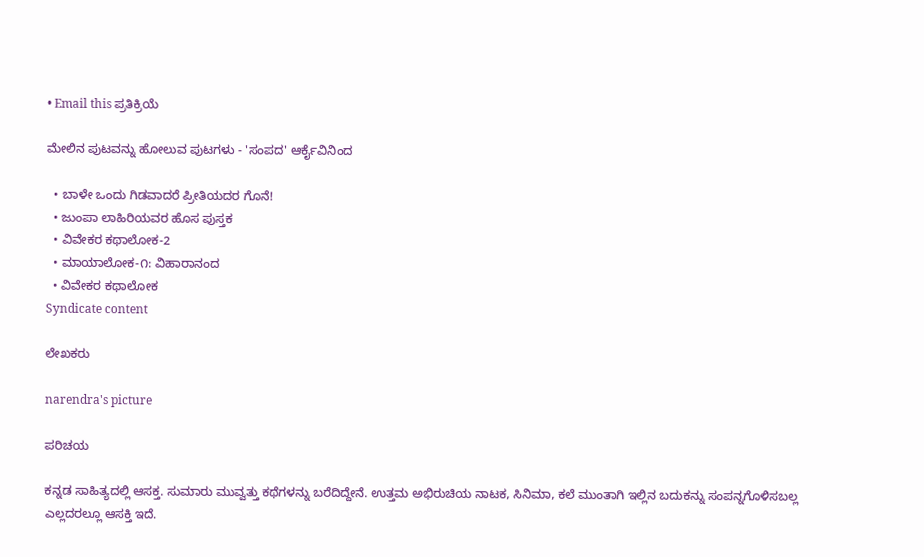• Email this ಪ್ರತಿಕ್ರಿಯೆ

ಮೇಲಿನ ಪುಟವನ್ನು ಹೋಲುವ ಪುಟಗಳು - 'ಸಂಪದ' ಆರ್ಕೈವಿನಿಂದ

  • ಬಾಳೇ ಒಂದು ಗಿಡವಾದರೆ ಪ್ರೀತಿಯದರ ಗೊನೆ!
  • ಜುಂಪಾ ಲಾಹಿರಿಯವರ ಹೊಸ ಪುಸ್ತಕ
  • ವಿವೇಕರ ಕಥಾಲೋಕ-2
  • ಮಾಯಾಲೋಕ-೧: ವಿಹಾರಾನಂದ
  • ವಿವೇಕರ ಕಥಾಲೋಕ
Syndicate content

ಲೇಖಕರು

narendra's picture

ಪರಿಚಯ

ಕನ್ನಡ ಸಾಹಿತ್ಯದಲ್ಲಿ ಆಸಕ್ತ. ಸುಮಾರು ಮುವ್ವತ್ತು ಕಥೆಗಳನ್ನು ಬರೆದಿದ್ದೇನೆ. ಉತ್ತಮ ಅಭಿರುಚಿಯ ನಾಟಕ, ಸಿನಿಮಾ, ಕಲೆ ಮುಂತಾಗಿ ಇಲ್ಲಿನ ಬದುಕನ್ನು ಸಂಪನ್ನಗೊಳಿಸಬಲ್ಲ ಎಲ್ಲದರಲ್ಲೂ ಆಸಕ್ತಿ ಇದೆ.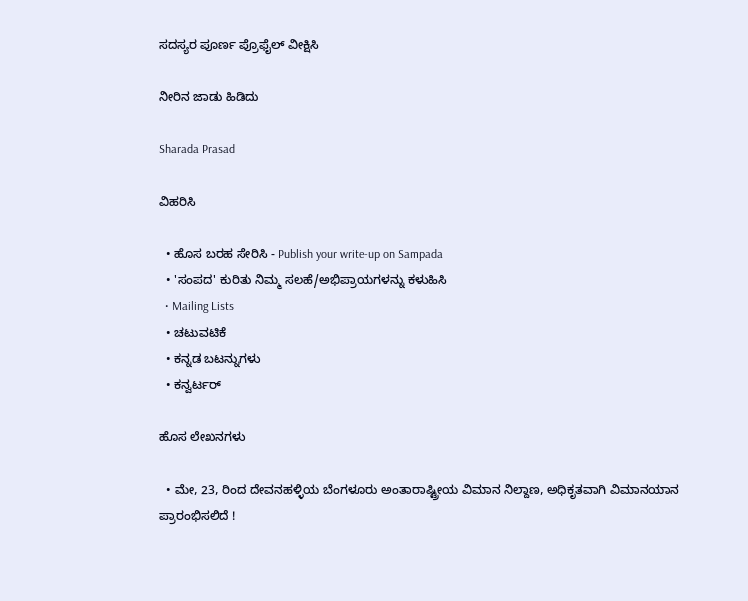ಸದಸ್ಯರ ಪೂರ್ಣ ಪ್ರೊಫೈಲ್ ವೀಕ್ಷಿಸಿ

ನೀರಿನ ಜಾಡು ಹಿಡಿದು

Sharada Prasad

ವಿಹರಿಸಿ

  • ಹೊಸ ಬರಹ ಸೇರಿಸಿ - Publish your write-up on Sampada
  • 'ಸಂಪದ' ಕುರಿತು ನಿಮ್ಮ ಸಲಹೆ/ಅಭಿಪ್ರಾಯಗಳನ್ನು ಕಳುಹಿಸಿ
  • Mailing Lists
  • ಚಟುವಟಿಕೆ
  • ಕನ್ನಡ ಬಟನ್ನುಗಳು
  • ಕನ್ವರ್ಟರ್

ಹೊಸ ಲೇಖನಗಳು

  • ಮೇ, 23, ರಿಂದ ದೇವನಹಳ್ಳಿಯ ಬೆಂಗಳೂರು ಅಂತಾರಾಷ್ಟ್ರೀಯ ವಿಮಾನ ನಿಲ್ದಾಣ, ಅಧಿಕೃತವಾಗಿ ವಿಮಾನಯಾನ ಪ್ರಾರಂಭಿಸಲಿದೆ !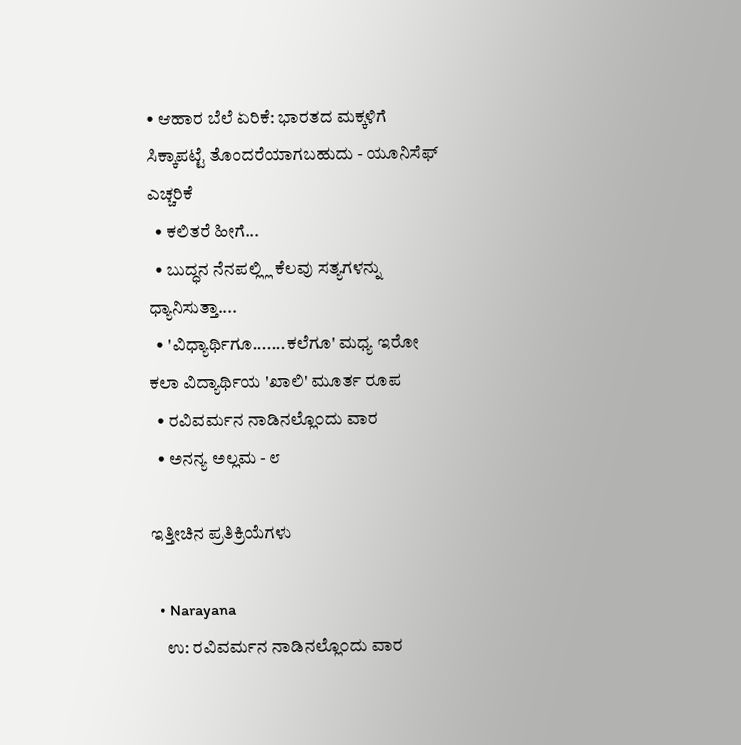• ಆಹಾರ ಬೆಲೆ ಏರಿಕೆ: ಭಾರತದ ಮಕ್ಕಳಿಗೆ ಸಿಕ್ಕಾಪಟ್ಟೆ ತೊಂದರೆಯಾಗಬಹುದು - ಯೂನಿಸೆಫ್ ಎಚ್ಚರಿಕೆ
  • ಕಲಿತರೆ ಹೀಗೆ...
  • ಬುದ್ಧನ ನೆನಪಲ್ಲ್ಲಿ ಕೆಲವು ಸತ್ಯಗಳನ್ನು ಧ್ಯಾನಿಸುತ್ತಾ....
  • 'ವಿಧ್ಯಾರ್ಥಿಗೂ.......ಕಲೆಗೂ' ಮಧ್ಯ ಇರೋ ಕಲಾ ವಿದ್ಯಾರ್ಥಿಯ 'ಖಾಲಿ' ಮೂರ್ತ ರೂಪ
  • ರವಿವರ್ಮನ ನಾಡಿನಲ್ಲೊ೦ದು ವಾರ
  • ಅನನ್ಯ ಅಲ್ಲಮ - ೮

ಇತ್ತೀಚಿನ ಪ್ರತಿಕ್ರಿಯೆಗಳು

  • Narayana
    ಉ: ರವಿವರ್ಮನ ನಾಡಿನಲ್ಲೊ೦ದು ವಾರ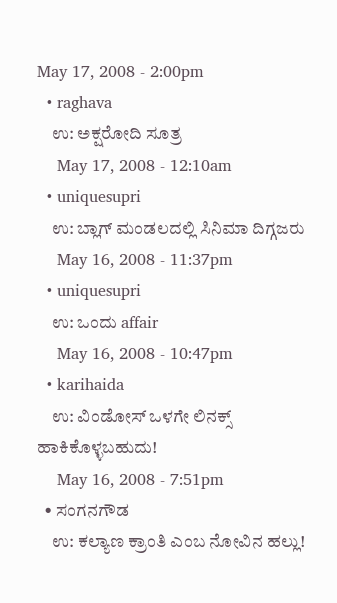May 17, 2008 - 2:00pm
  • raghava
    ಉ: ಅಕ್ಷರೋದಿ ಸೂತ್ರ
    May 17, 2008 - 12:10am
  • uniquesupri
    ಉ: ಬ್ಲಾಗ್ ಮಂಡಲದಲ್ಲಿ ಸಿನಿಮಾ ದಿಗ್ಗಜರು
    May 16, 2008 - 11:37pm
  • uniquesupri
    ಉ: ಒಂದು affair
    May 16, 2008 - 10:47pm
  • karihaida
    ಉ: ವಿಂಡೋಸ್ ಒಳಗೇ ಲಿನಕ್ಸ್ ಹಾಕಿಕೊಳ್ಳಬಹುದು!
    May 16, 2008 - 7:51pm
  • ಸಂಗನಗೌಡ
    ಉ: ಕಲ್ಯಾಣ ಕ್ರಾಂತಿ ಎಂಬ ನೋವಿನ ಹಲ್ಲು!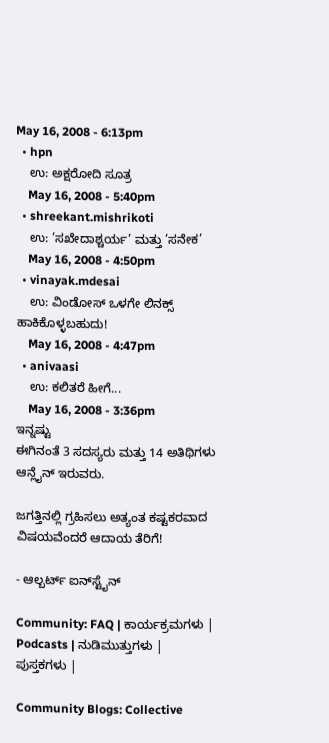May 16, 2008 - 6:13pm
  • hpn
    ಉ: ಅಕ್ಷರೋದಿ ಸೂತ್ರ
    May 16, 2008 - 5:40pm
  • shreekant.mishrikoti
    ಉ: ’ಸಖೇದಾಶ್ಚರ್ಯ’ ಮತ್ತು ’ಸನೇಕ’
    May 16, 2008 - 4:50pm
  • vinayak.mdesai
    ಉ: ವಿಂಡೋಸ್ ಒಳಗೇ ಲಿನಕ್ಸ್ ಹಾಕಿಕೊಳ್ಳಬಹುದು!
    May 16, 2008 - 4:47pm
  • anivaasi
    ಉ: ಕಲಿತರೆ ಹೀಗೆ...
    May 16, 2008 - 3:36pm
ಇನ್ನಷ್ಟು
ಈಗಿನಂತೆ 3 ಸದಸ್ಯರು ಮತ್ತು 14 ಅತಿಥಿಗಳು ಆನ್ಲೈನ್ ಇರುವರು.

ಜಗತ್ತಿನಲ್ಲಿ ಗ್ರಹಿಸಲು ಅತ್ಯಂತ ಕಷ್ಟಕರವಾದ ವಿಷಯವೆಂದರೆ ಆದಾಯ ತೆರಿಗೆ!

- ಆಲ್ಬರ್ಟ್ ಐನ್‍ಸ್ಟೈನ್

Community: FAQ | ಕಾರ್ಯಕ್ರಮಗಳು | Podcasts | ನುಡಿಮುತ್ತುಗಳು | ಪುಸ್ತಕಗಳು |

Community Blogs: Collective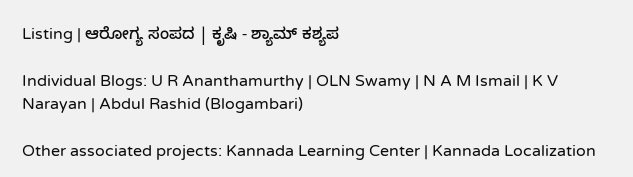Listing | ಆರೋಗ್ಯ ಸಂಪದ | ಕೃಷಿ - ಶ್ಯಾಮ್ ಕಶ್ಯಪ

Individual Blogs: U R Ananthamurthy | OLN Swamy | N A M Ismail | K V Narayan | Abdul Rashid (Blogambari)

Other associated projects: Kannada Learning Center | Kannada Localization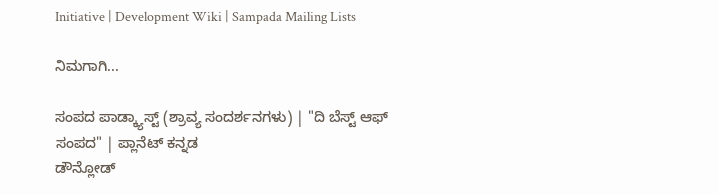Initiative | Development Wiki | Sampada Mailing Lists

ನಿಮಗಾಗಿ...

ಸಂಪದ ಪಾಡ್ಕ್ಯಾಸ್ಟ್ (ಶ್ರಾವ್ಯ ಸಂದರ್ಶನಗಳು) | "ದಿ ಬೆಸ್ಟ್ ಆಫ್ ಸಂಪದ" | ಪ್ಲಾನೆಟ್ ಕನ್ನಡ
ಡೌನ್ಲೋಡ್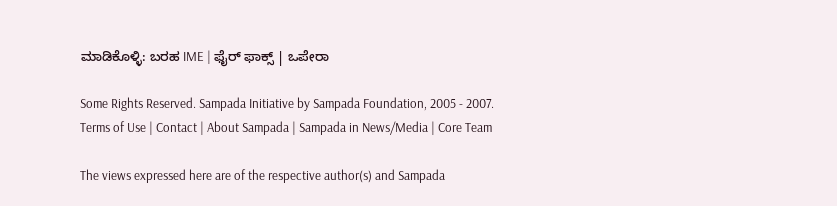ಮಾಡಿಕೊಳ್ಳಿ: ಬರಹ IME | ಫೈರ್ ಫಾಕ್ಸ್ | ಒಪೇರಾ

Some Rights Reserved. Sampada Initiative by Sampada Foundation, 2005 - 2007.
Terms of Use | Contact | About Sampada | Sampada in News/Media | Core Team

The views expressed here are of the respective author(s) and Sampada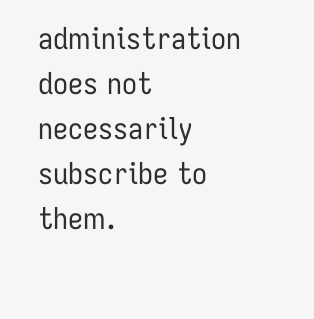administration does not necessarily subscribe to them.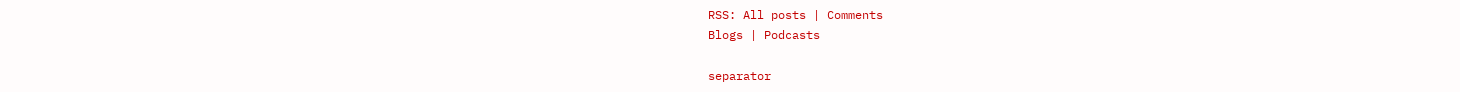RSS: All posts | Comments
Blogs | Podcasts

separator